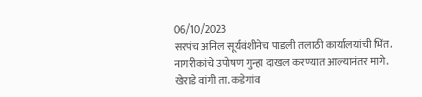06/10/2023
सरपंच अनिल सूर्यवंशीनेच पाडली तलाठी कार्यालयांची भिंत.
नागरीकांचे उपोषण गुन्हा दाखल करण्यात आल्यानंतर मागे.
खेराडे वांगी ता. कडेगांव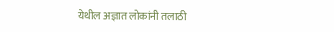येथील अज्ञात लोकांनी तलाठी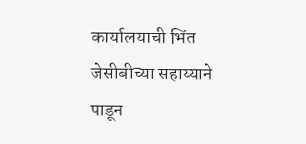कार्यालयाची भिंत जेसीबीच्या सहाय्याने पाडून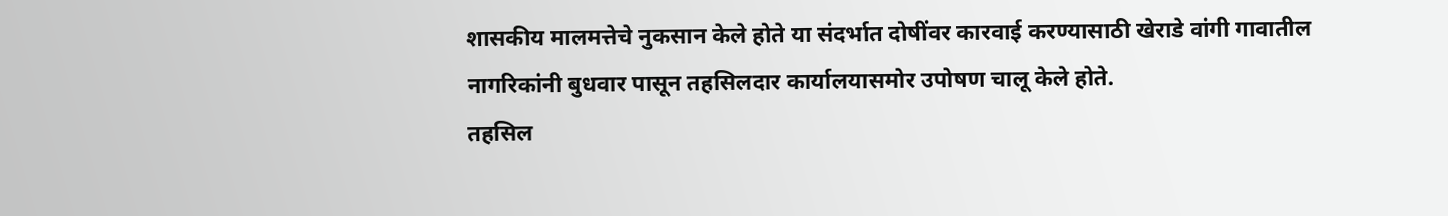शासकीय मालमत्तेचे नुकसान केले होते या संदर्भात दोषींवर कारवाई करण्यासाठी खेराडे वांगी गावातील नागरिकांनी बुधवार पासून तहसिलदार कार्यालयासमोर उपोषण चालू केले होते.
तहसिल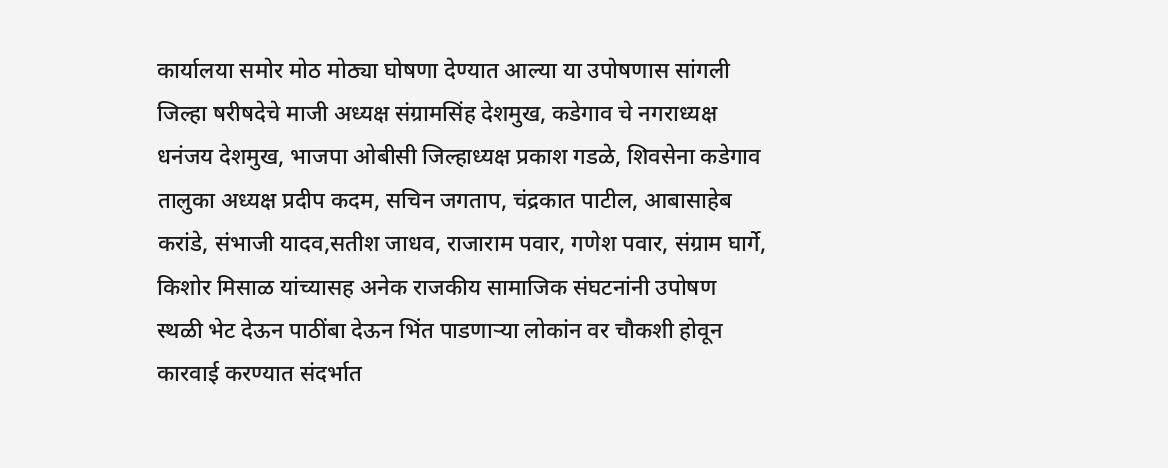कार्यालया समोर मोठ मोठ्या घोषणा देण्यात आल्या या उपोषणास सांगली जिल्हा षरीषदेचे माजी अध्यक्ष संग्रामसिंह देशमुख, कडेगाव चे नगराध्यक्ष धनंजय देशमुख, भाजपा ओबीसी जिल्हाध्यक्ष प्रकाश गडळे, शिवसेना कडेगाव तालुका अध्यक्ष प्रदीप कदम, सचिन जगताप, चंद्रकात पाटील, आबासाहेब करांडे, संभाजी यादव,सतीश जाधव, राजाराम पवार, गणेश पवार, संग्राम घार्गे, किशोर मिसाळ यांच्यासह अनेक राजकीय सामाजिक संघटनांनी उपोषण स्थळी भेट देऊन पाठींबा देऊन भिंत पाडणाऱ्या लोकांन वर चौकशी होवून कारवाई करण्यात संदर्भात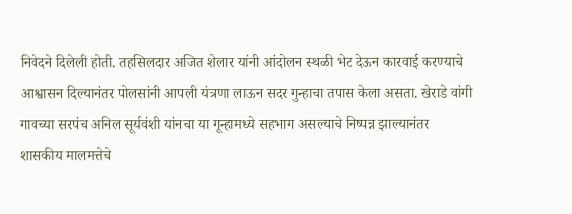निवेदने दिलेली होती. तहसिलदार अजित शेलार यांनी आंदोलन स्थळी भेट देऊन कारवाई करण्याचे आश्वासन दिल्यानंतर पोलसांनी आपली यंत्रणा लाऊन सदर गुन्हाचा तपास केला असता. खेराडे वांगी गावच्या सरपंच अनिल सूर्यवंशी यांनचा या गून्हामध्ये सहभाग असल्याचे निष्पन्न झाल्यानंतर शासकीय मालमत्तेचे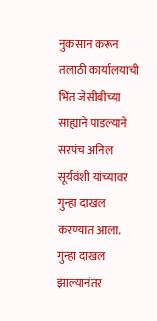नुकसान करून तलाठी कार्यालयाची भिंत जेसीबीच्या साह्याने पाडल्याने सरपंच अनिल सूर्यवंशी यांच्यावर गुन्हा दाखल करण्यात आला.
गुन्हा दाखल झाल्यानंतर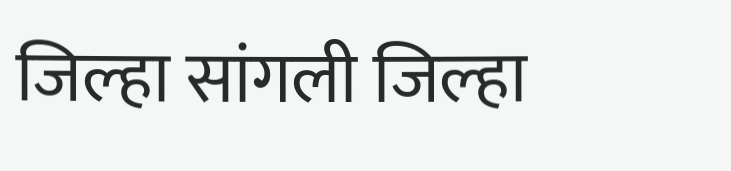जिल्हा सांगली जिल्हा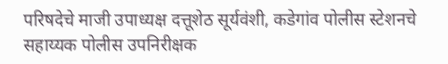परिषदेचे माजी उपाध्यक्ष दत्तूशेठ सूर्यवंशी, कडेगांव पोलीस स्टेशनचे सहाय्यक पोलीस उपनिरीक्षक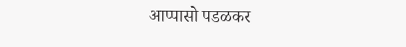आप्पासो पडळकर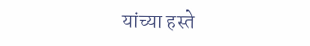यांच्या हस्ते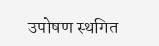उपोषण स्थगित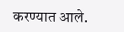करण्यात आले.